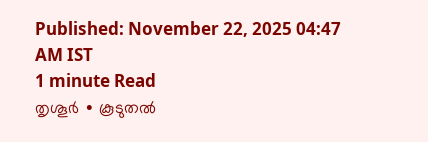Published: November 22, 2025 04:47 AM IST
1 minute Read
തൃശൂർ ∙ കൂടുതൽ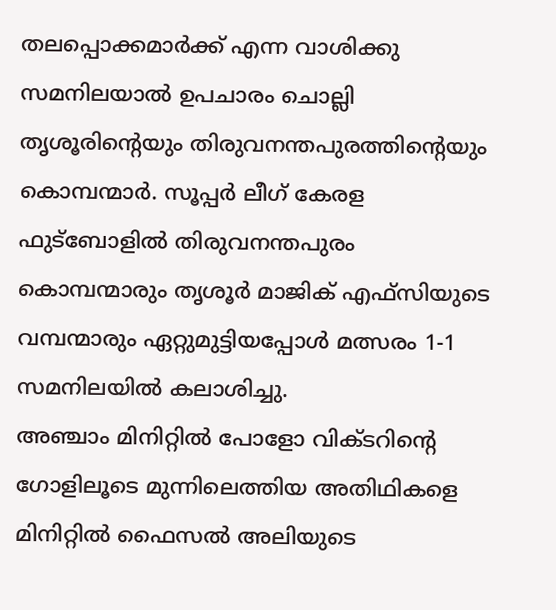തലപ്പൊക്കമാർക്ക് എന്ന വാശിക്കു സമനിലയാൽ ഉപചാരം ചൊല്ലി തൃശൂരിന്റെയും തിരുവനന്തപുരത്തിന്റെയും കൊമ്പന്മാർ. സൂപ്പർ ലീഗ് കേരള ഫുട്ബോളിൽ തിരുവനന്തപുരം കൊമ്പന്മാരും തൃശൂർ മാജിക് എഫ്സിയുടെ വമ്പന്മാരും ഏറ്റുമുട്ടിയപ്പോൾ മത്സരം 1-1 സമനിലയിൽ കലാശിച്ചു.
അഞ്ചാം മിനിറ്റിൽ പോളോ വിക്ടറിന്റെ ഗോളിലൂടെ മുന്നിലെത്തിയ അതിഥികളെ മിനിറ്റിൽ ഫൈസൽ അലിയുടെ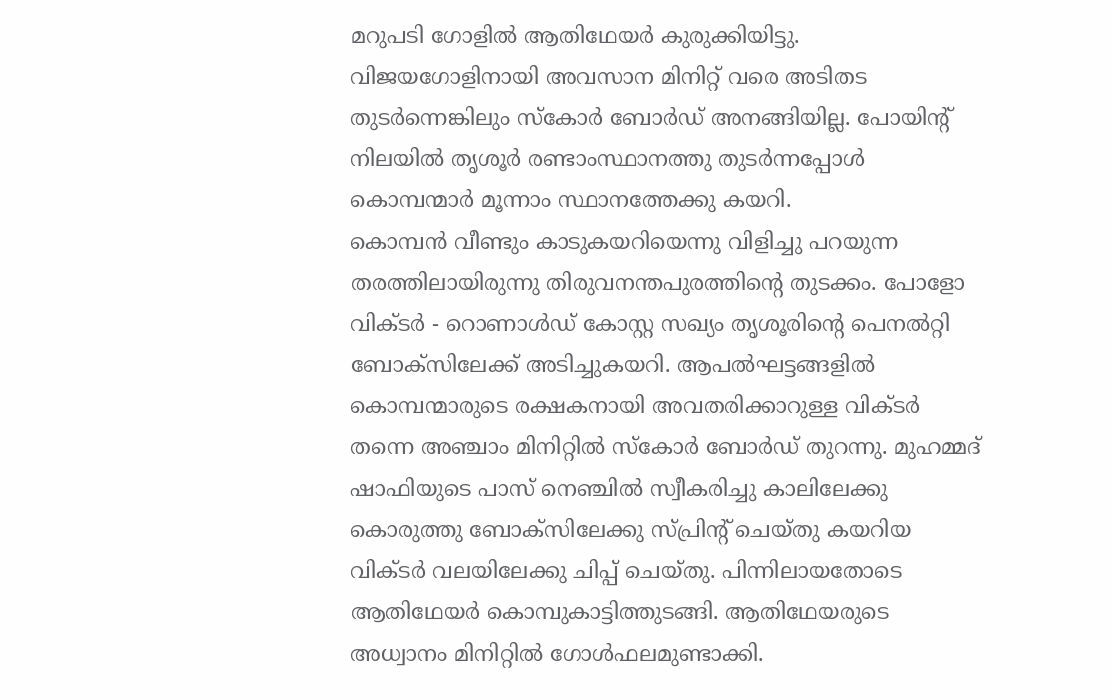മറുപടി ഗോളിൽ ആതിഥേയർ കുരുക്കിയിട്ടു. വിജയഗോളിനായി അവസാന മിനിറ്റ് വരെ അടിതട തുടർന്നെങ്കിലും സ്കോർ ബോർഡ് അനങ്ങിയില്ല. പോയിന്റ് നിലയിൽ തൃശൂർ രണ്ടാംസ്ഥാനത്തു തുടർന്നപ്പോൾ കൊമ്പന്മാർ മൂന്നാം സ്ഥാനത്തേക്കു കയറി.
കൊമ്പൻ വീണ്ടും കാടുകയറിയെന്നു വിളിച്ചു പറയുന്ന തരത്തിലായിരുന്നു തിരുവനന്തപുരത്തിന്റെ തുടക്കം. പോളോ വിക്ടർ - റൊണാൾഡ് കോസ്റ്റ സഖ്യം തൃശൂരിന്റെ പെനൽറ്റി ബോക്സിലേക്ക് അടിച്ചുകയറി. ആപൽഘട്ടങ്ങളിൽ കൊമ്പന്മാരുടെ രക്ഷകനായി അവതരിക്കാറുള്ള വിക്ടർ തന്നെ അഞ്ചാം മിനിറ്റിൽ സ്കോർ ബോർഡ് തുറന്നു. മുഹമ്മദ് ഷാഫിയുടെ പാസ് നെഞ്ചിൽ സ്വീകരിച്ചു കാലിലേക്കു കൊരുത്തു ബോക്സിലേക്കു സ്പ്രിന്റ് ചെയ്തു കയറിയ വിക്ടർ വലയിലേക്കു ചിപ്പ് ചെയ്തു. പിന്നിലായതോടെ ആതിഥേയർ കൊമ്പുകാട്ടിത്തുടങ്ങി. ആതിഥേയരുടെ അധ്വാനം മിനിറ്റിൽ ഗോൾഫലമുണ്ടാക്കി.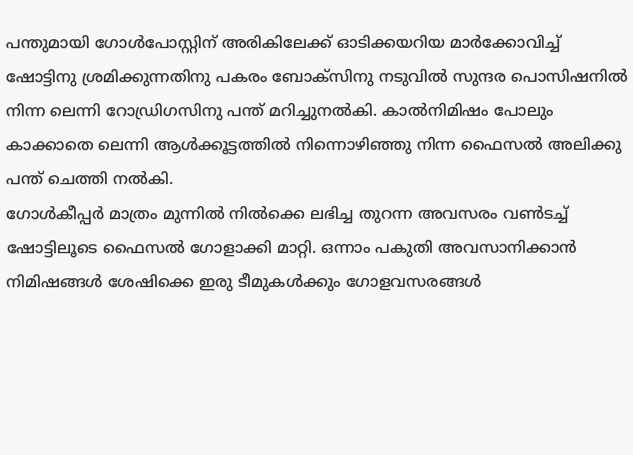പന്തുമായി ഗോൾപോസ്റ്റിന് അരികിലേക്ക് ഓടിക്കയറിയ മാർക്കോവിച്ച് ഷോട്ടിനു ശ്രമിക്കുന്നതിനു പകരം ബോക്സിനു നടുവിൽ സുന്ദര പൊസിഷനിൽ നിന്ന ലെന്നി റോഡ്രിഗസിനു പന്ത് മറിച്ചുനൽകി. കാൽനിമിഷം പോലും കാക്കാതെ ലെന്നി ആൾക്കൂട്ടത്തിൽ നിന്നൊഴിഞ്ഞു നിന്ന ഫൈസൽ അലിക്കു പന്ത് ചെത്തി നൽകി.
ഗോൾകീപ്പർ മാത്രം മുന്നിൽ നിൽക്കെ ലഭിച്ച തുറന്ന അവസരം വൺടച്ച് ഷോട്ടിലൂടെ ഫൈസൽ ഗോളാക്കി മാറ്റി. ഒന്നാം പകുതി അവസാനിക്കാൻ നിമിഷങ്ങൾ ശേഷിക്കെ ഇരു ടീമുകൾക്കും ഗോളവസരങ്ങൾ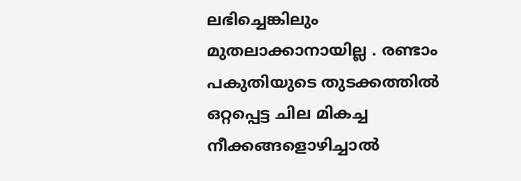ലഭിച്ചെങ്കിലും മുതലാക്കാനായില്ല . രണ്ടാം പകുതിയുടെ തുടക്കത്തിൽ ഒറ്റപ്പെട്ട ചില മികച്ച നീക്കങ്ങളൊഴിച്ചാൽ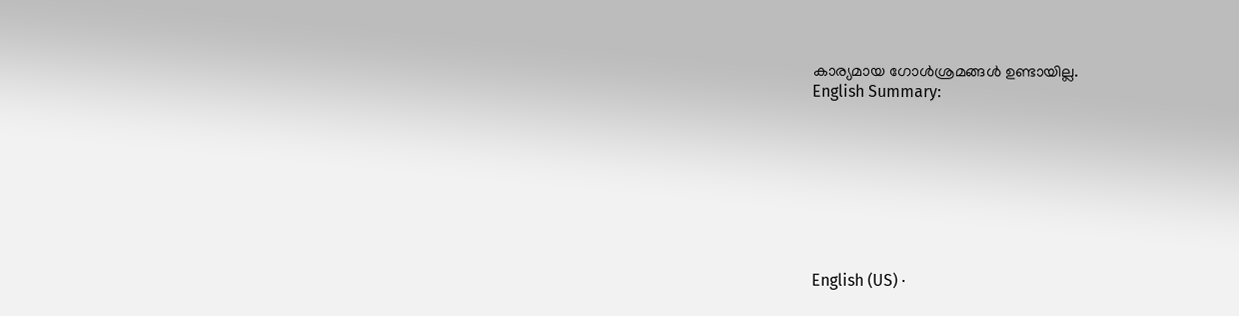കാര്യമായ ഗോൾശ്രമങ്ങൾ ഉണ്ടായില്ല.
English Summary:








English (US) ·